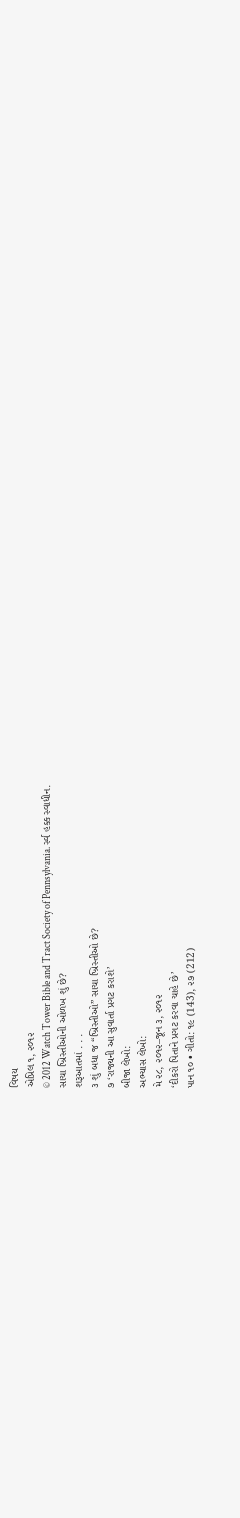વિષય
એપ્રિલ ૧, ૨૦૧૨
© 2012 Watch Tower Bible and Tract Society of Pennsylvania. ર્સ્વ હક્ક સ્વાધીન.
સાચા ખ્રિસ્તીઓની ઓળખ શું છે?
શરૂઆતમાં . . .
૩ શું બધા જ “ખ્રિસ્તીઓ” સાચા ખ્રિસ્તીઓ છે?
૭ ‘રાજ્યની આ સુવાર્તા પ્રગટ કરાશે’
બીજા લેખો:
અભ્યાસ લેખો:
મે ૨૮, ૨૦૧૨–જૂન ૩, ૨૦૧૨
‘દીકરો પિતાને પ્રગટ કરવા ચાહે છે’
પાન ૧૦ • ગીતો: ૧૯ (143), ૨૭ (212)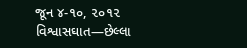જૂન ૪-૧૦, ૨૦૧૨
વિશ્વાસઘાત—છેલ્લા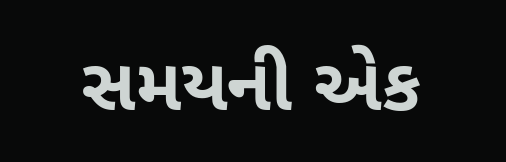સમયની એક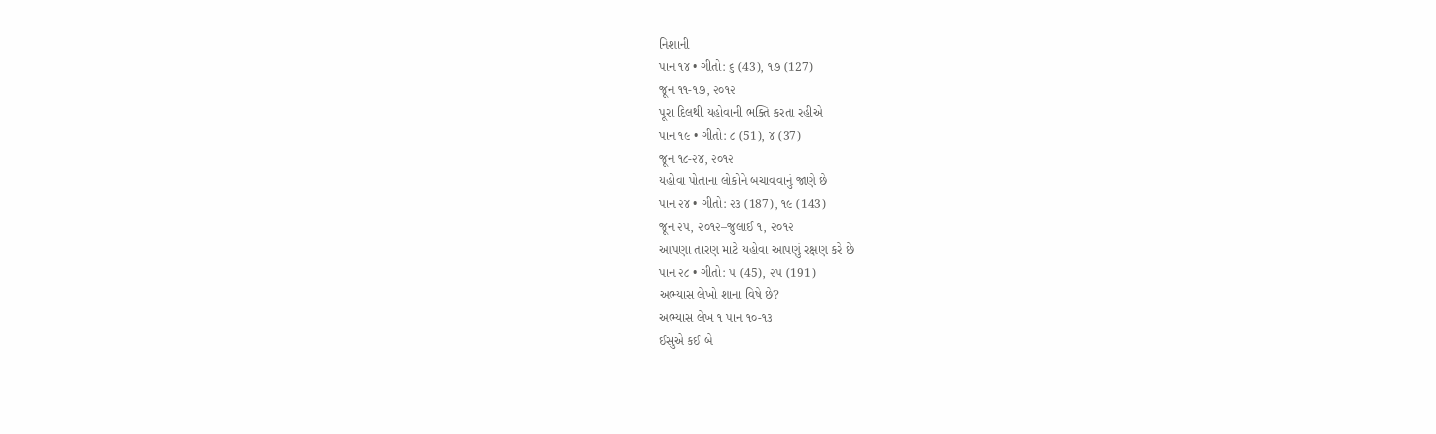નિશાની
પાન ૧૪ • ગીતો: ૬ (43), ૧૭ (127)
જૂન ૧૧-૧૭, ૨૦૧૨
પૂરા દિલથી યહોવાની ભક્તિ કરતા રહીએ
પાન ૧૯ • ગીતો: ૮ (51), ૪ (37)
જૂન ૧૮-૨૪, ૨૦૧૨
યહોવા પોતાના લોકોને બચાવવાનું જાણે છે
પાન ૨૪ • ગીતો: ૨૩ (187), ૧૯ (143)
જૂન ૨૫, ૨૦૧૨–જુલાઈ ૧, ૨૦૧૨
આપણા તારણ માટે યહોવા આપણું રક્ષણ કરે છે
પાન ૨૮ • ગીતો: ૫ (45), ૨૫ (191)
અભ્યાસ લેખો શાના વિષે છે?
અભ્યાસ લેખ ૧ પાન ૧૦-૧૩
ઈસુએ કઈ બે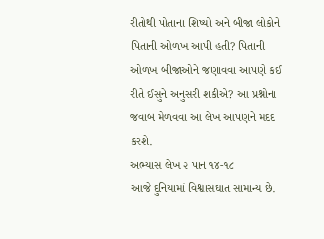રીતોથી પોતાના શિષ્યો અને બીજા લોકોને પિતાની ઓળખ આપી હતી? પિતાની ઓળખ બીજાઓને જણાવવા આપણે કઈ રીતે ઈસુને અનુસરી શકીએ? આ પ્રશ્નોના જવાબ મેળવવા આ લેખ આપણને મદદ કરશે.
અભ્યાસ લેખ ૨ પાન ૧૪-૧૮
આજે દુનિયામાં વિશ્વાસઘાત સામાન્ય છે.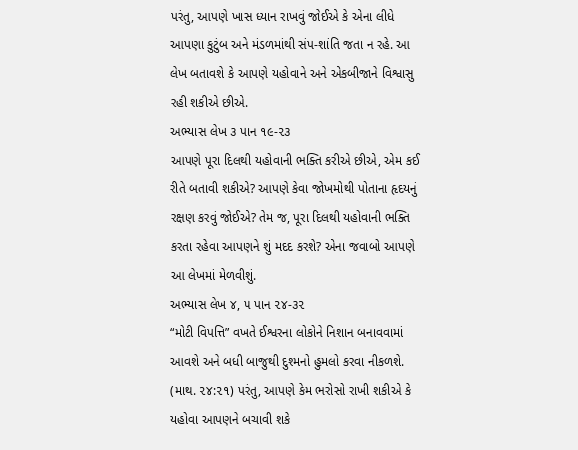પરંતુ, આપણે ખાસ ધ્યાન રાખવું જોઈએ કે એના લીધે આપણા કુટુંબ અને મંડળમાંથી સંપ-શાંતિ જતા ન રહે. આ લેખ બતાવશે કે આપણે યહોવાને અને એકબીજાને વિશ્વાસુ રહી શકીએ છીએ.
અભ્યાસ લેખ ૩ પાન ૧૯-૨૩
આપણે પૂરા દિલથી યહોવાની ભક્તિ કરીએ છીએ, એમ કઈ રીતે બતાવી શકીએ? આપણે કેવા જોખમોથી પોતાના હૃદયનું રક્ષણ કરવું જોઈએ? તેમ જ, પૂરા દિલથી યહોવાની ભક્તિ કરતા રહેવા આપણને શું મદદ કરશે? એના જવાબો આપણે આ લેખમાં મેળવીશું.
અભ્યાસ લેખ ૪, ૫ પાન ૨૪-૩૨
“મોટી વિપત્તિ” વખતે ઈશ્વરના લોકોને નિશાન બનાવવામાં આવશે અને બધી બાજુથી દુશ્મનો હુમલો કરવા નીકળશે. (માથ. ૨૪:૨૧) પરંતુ, આપણે કેમ ભરોસો રાખી શકીએ કે યહોવા આપણને બચાવી શકે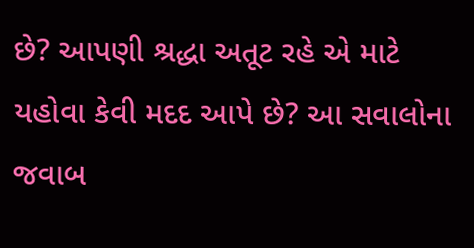છે? આપણી શ્રદ્ધા અતૂટ રહે એ માટે યહોવા કેવી મદદ આપે છે? આ સવાલોના જવાબ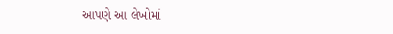આપણે આ લેખોમાં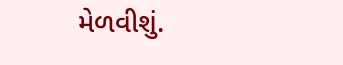મેળવીશું.